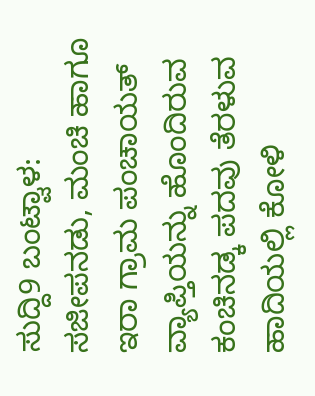ಸುದ್ದಿ9 ಬಂಟ್ವಾಳ: ಸಜೀಪನಡು, ಮಂಚಿ ಹಾಗೂ ಇರಾ ಗ್ರಾಮ ಪಂಚಾಯತ್ ವ್ಯಾಪ್ತಿಯನ್ನು ಹೊಂದಿರುವ ಕಂಚಿನಡ್ಕ ಪದವು ತೆರಳುವ ಹಾದಿಯಲ್ಲಿ ಕೋಳಿ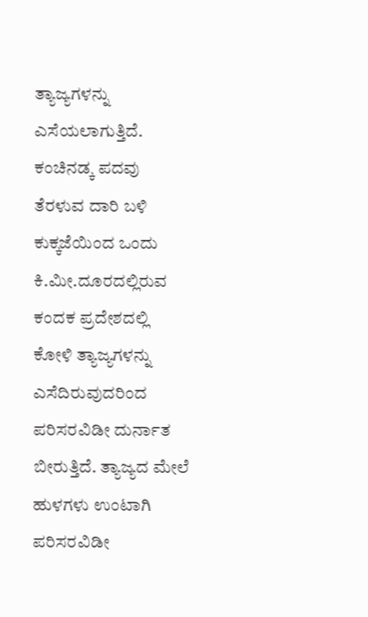ತ್ಯಾಜ್ಯಗಳನ್ನು ಎಸೆಯಲಾಗುತ್ತಿದೆ. ಕಂಚಿನಡ್ಕ ಪದವು ತೆರಳುವ ದಾರಿ ಬಳಿ ಕುಕ್ಕಜೆಯಿಂದ ಒಂದು ಕಿ.ಮೀ.ದೂರದಲ್ಲಿರುವ ಕಂದಕ ಪ್ರದೇಶದಲ್ಲಿ ಕೋಳಿ ತ್ಯಾಜ್ಯಗಳನ್ನು ಎಸೆದಿರುವುದರಿಂದ ಪರಿಸರವಿಡೀ ದುರ್ನಾತ ಬೀರುತ್ತಿದೆ. ತ್ಯಾಜ್ಯದ ಮೇಲೆ ಹುಳಗಳು ಉಂಟಾಗಿ ಪರಿಸರವಿಡೀ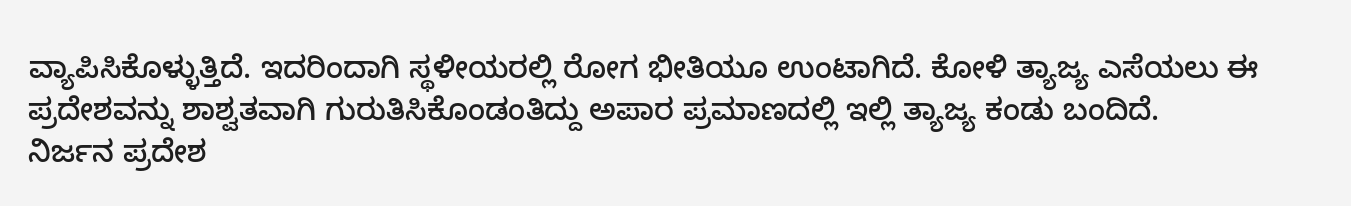ವ್ಯಾಪಿಸಿಕೊಳ್ಳುತ್ತಿದೆ. ಇದರಿಂದಾಗಿ ಸ್ಥಳೀಯರಲ್ಲಿ ರೋಗ ಭೀತಿಯೂ ಉಂಟಾಗಿದೆ. ಕೋಳಿ ತ್ಯಾಜ್ಯ ಎಸೆಯಲು ಈ ಪ್ರದೇಶವನ್ನು ಶಾಶ್ವತವಾಗಿ ಗುರುತಿಸಿಕೊಂಡಂತಿದ್ದು ಅಪಾರ ಪ್ರಮಾಣದಲ್ಲಿ ಇಲ್ಲಿ ತ್ಯಾಜ್ಯ ಕಂಡು ಬಂದಿದೆ.
ನಿರ್ಜನ ಪ್ರದೇಶ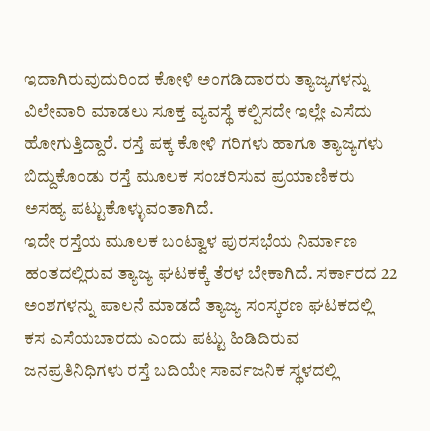ಇದಾಗಿರುವುದುರಿಂದ ಕೋಳಿ ಅಂಗಡಿದಾರರು ತ್ಯಾಜ್ಯಗಳನ್ನು ವಿಲೇವಾರಿ ಮಾಡಲು ಸೂಕ್ತ ವ್ಯವಸ್ಥೆ ಕಲ್ಪಿಸದೇ ಇಲ್ಲೇ ಎಸೆದು ಹೋಗುತ್ತಿದ್ದಾರೆ. ರಸ್ತೆ ಪಕ್ಕ ಕೋಳಿ ಗರಿಗಳು ಹಾಗೂ ತ್ಯಾಜ್ಯಗಳು ಬಿದ್ದುಕೊಂಡು ರಸ್ತೆ ಮೂಲಕ ಸಂಚರಿಸುವ ಪ್ರಯಾಣಿಕರು ಅಸಹ್ಯ ಪಟ್ಟುಕೊಳ್ಳುವಂತಾಗಿದೆ.
ಇದೇ ರಸ್ತೆಯ ಮೂಲಕ ಬಂಟ್ವಾಳ ಪುರಸಭೆಯ ನಿರ್ಮಾಣ ಹಂತದಲ್ಲಿರುವ ತ್ಯಾಜ್ಯ ಘಟಕಕ್ಕೆ ತೆರಳ ಬೇಕಾಗಿದೆ. ಸರ್ಕಾರದ 22 ಅಂಶಗಳನ್ನು ಪಾಲನೆ ಮಾಡದೆ ತ್ಯಾಜ್ಯ ಸಂಸ್ಕರಣ ಘಟಕದಲ್ಲಿ ಕಸ ಎಸೆಯಬಾರದು ಎಂದು ಪಟ್ಟು ಹಿಡಿದಿರುವ ಜನಪ್ರತಿನಿಧಿಗಳು ರಸ್ತೆ ಬದಿಯೇ ಸಾರ್ವಜನಿಕ ಸ್ಥಳದಲ್ಲಿ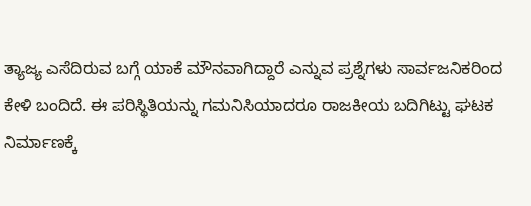ತ್ಯಾಜ್ಯ ಎಸೆದಿರುವ ಬಗ್ಗೆ ಯಾಕೆ ಮೌನವಾಗಿದ್ದಾರೆ ಎನ್ನುವ ಪ್ರಶ್ನೆಗಳು ಸಾರ್ವಜನಿಕರಿಂದ ಕೇಳಿ ಬಂದಿದೆ. ಈ ಪರಿಸ್ಥಿತಿಯನ್ನು ಗಮನಿಸಿಯಾದರೂ ರಾಜಕೀಯ ಬದಿಗಿಟ್ಟು ಘಟಕ ನಿರ್ಮಾಣಕ್ಕೆ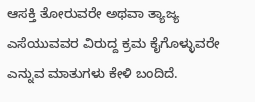ಆಸಕ್ತಿ ತೋರುವರೇ ಅಥವಾ ತ್ಯಾಜ್ಯ ಎಸೆಯುವವರ ವಿರುದ್ದ ಕ್ರಮ ಕೈಗೊಳ್ಳುವರೇ ಎನ್ನುವ ಮಾತುಗಳು ಕೇಳಿ ಬಂದಿದೆ.